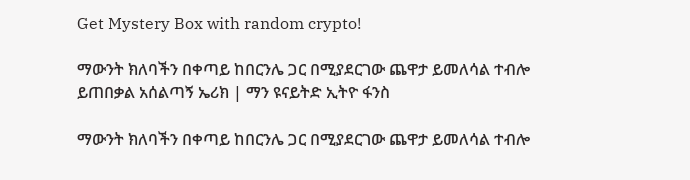Get Mystery Box with random crypto!

ማውንት ክለባችን በቀጣይ ከበርንሌ ጋር በሚያደርገው ጨዋታ ይመለሳል ተብሎ ይጠበቃል አሰልጣኝ ኤሪክ | ማን ዩናይትድ ኢትዮ ፋንስ

ማውንት ክለባችን በቀጣይ ከበርንሌ ጋር በሚያደርገው ጨዋታ ይመለሳል ተብሎ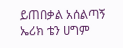ይጠበቃል አሰልጣኝ ኤሪክ ቴን ሀግም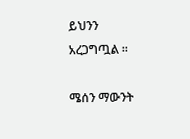ይህንን አረጋግጧል ።

ሜሰን ማውንት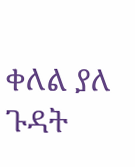ቀለል ያለ ጉዳት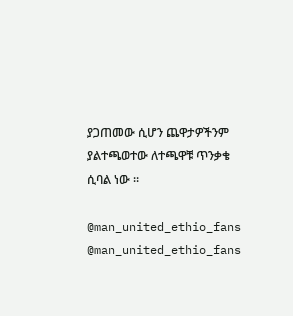ያጋጠመው ሲሆን ጨዋታዎችንም ያልተጫወተው ለተጫዋቹ ጥንቃቄ ሲባል ነው ።

@man_united_ethio_fans
@man_united_ethio_fans